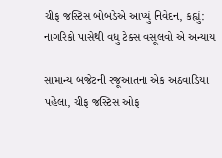ચીફ જસ્ટિસ બોબડેએ આપ્યું નિવેદન, કહ્યું: નાગરિકો પાસેથી વધુ ટેક્સ વસૂલવો એ અન્યાય

સામાન્ય બજેટની રજૂઆતના એક અઠવાડિયા પહેલા, ચીફ જસ્ટિસ ઓફ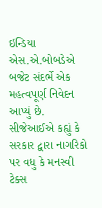ઇન્ડિયા એસ.એ.બોબડેએ બજેટ સંદર્ભે એક મહત્વપૂર્ણ નિવેદન આપ્યું છે. સીજેઆઈએ કહ્યું કે સરકાર દ્વારા નાગરિકો પર વધુ કે મનસ્વી ટેક્સ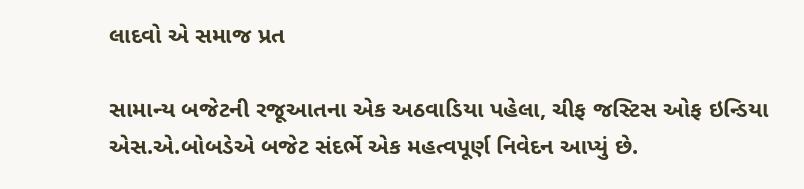લાદવો એ સમાજ પ્રત

સામાન્ય બજેટની રજૂઆતના એક અઠવાડિયા પહેલા, ચીફ જસ્ટિસ ઓફ ઇન્ડિયા એસ.એ.બોબડેએ બજેટ સંદર્ભે એક મહત્વપૂર્ણ નિવેદન આપ્યું છે.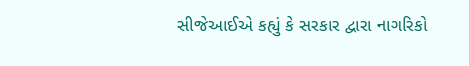સીજેઆઈએ કહ્યું કે સરકાર દ્વારા નાગરિકો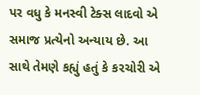પર વધુ કે મનસ્વી ટેક્સ લાદવો એ સમાજ પ્રત્યેનો અન્યાય છે. આ સાથે તેમણે કહ્યું હતું કે કરચોરી એ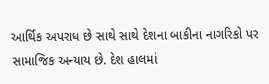આર્થિક અપરાધ છે સાથે સાથે દેશના બાકીના નાગરિકો પર સામાજિક અન્યાય છે. દેશ હાલમાં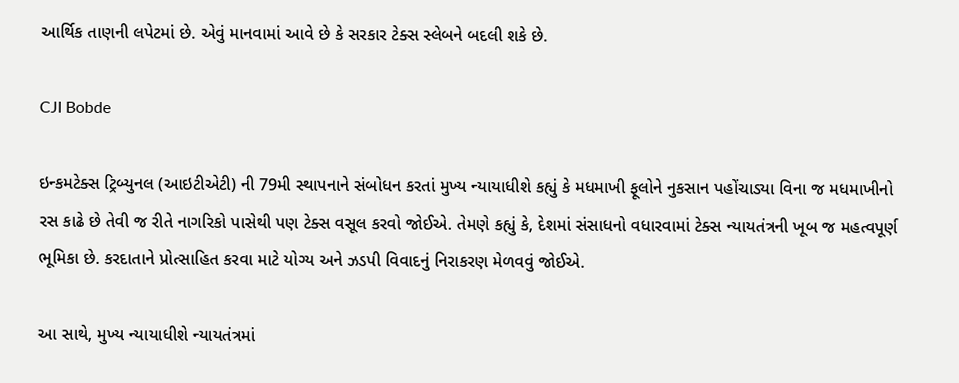આર્થિક તાણની લપેટમાં છે. એવું માનવામાં આવે છે કે સરકાર ટેક્સ સ્લેબને બદલી શકે છે.

CJI Bobde

ઇન્કમટેક્સ ટ્રિબ્યુનલ (આઇટીએટી) ની 79મી સ્થાપનાને સંબોધન કરતાં મુખ્ય ન્યાયાધીશે કહ્યું કે મધમાખી ફૂલોને નુકસાન પહોંચાડ્યા વિના જ મધમાખીનો રસ કાઢે છે તેવી જ રીતે નાગરિકો પાસેથી પણ ટેક્સ વસૂલ કરવો જોઈએ. તેમણે કહ્યું કે, દેશમાં સંસાધનો વધારવામાં ટેક્સ ન્યાયતંત્રની ખૂબ જ મહત્વપૂર્ણ ભૂમિકા છે. કરદાતાને પ્રોત્સાહિત કરવા માટે યોગ્ય અને ઝડપી વિવાદનું નિરાકરણ મેળવવું જોઈએ.

આ સાથે, મુખ્ય ન્યાયાધીશે ન્યાયતંત્રમાં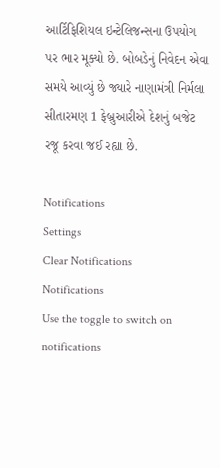આર્ટિફિશિયલ ઇન્ટેલિજન્સના ઉપયોગ પર ભાર મૂક્યો છે. બોબડેનું નિવેદન એવા સમયે આવ્યું છે જ્યારે નાણામંત્રી નિર્મલા સીતારમણ 1 ફેબ્રુઆરીએ દેશનું બજેટ રજૂ કરવા જઈ રહ્યા છે.

Notifications
Settings
Clear Notifications
Notifications
Use the toggle to switch on notifications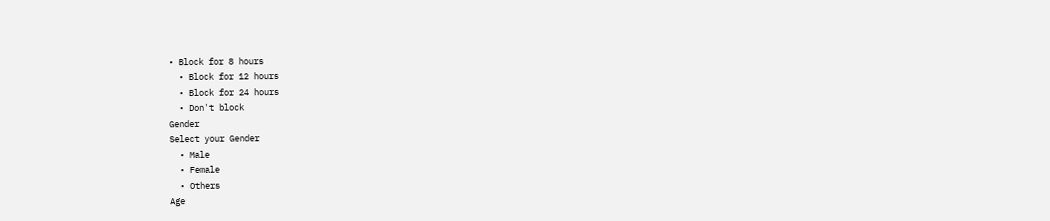• Block for 8 hours
  • Block for 12 hours
  • Block for 24 hours
  • Don't block
Gender
Select your Gender
  • Male
  • Female
  • Others
Age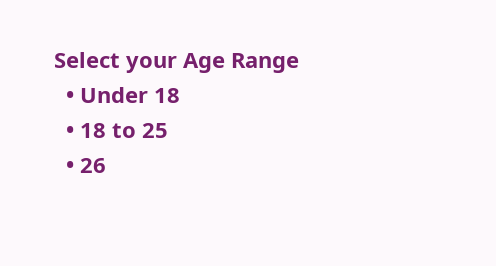Select your Age Range
  • Under 18
  • 18 to 25
  • 26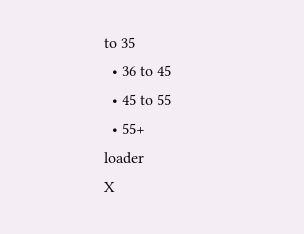to 35
  • 36 to 45
  • 45 to 55
  • 55+
loader
X